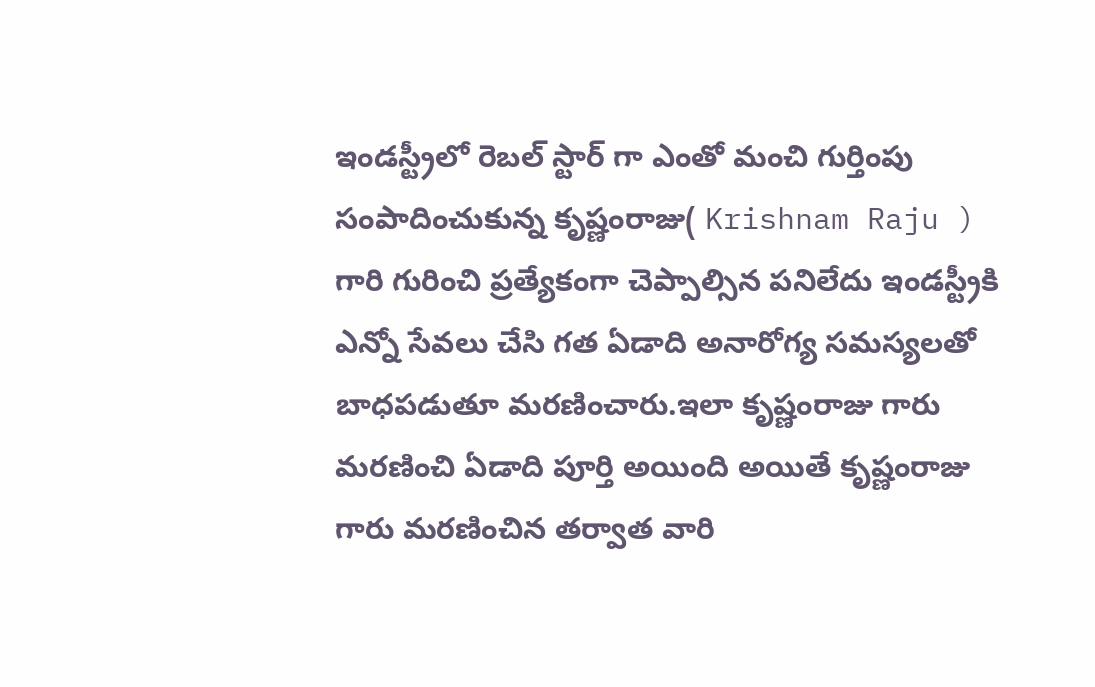ఇండస్ట్రీలో రెబల్ స్టార్ గా ఎంతో మంచి గుర్తింపు సంపాదించుకున్న కృష్ణంరాజు( Krishnam Raju ) గారి గురించి ప్రత్యేకంగా చెప్పాల్సిన పనిలేదు ఇండస్ట్రీకి ఎన్నో సేవలు చేసి గత ఏడాది అనారోగ్య సమస్యలతో బాధపడుతూ మరణించారు.ఇలా కృష్ణంరాజు గారు మరణించి ఏడాది పూర్తి అయింది అయితే కృష్ణంరాజు గారు మరణించిన తర్వాత వారి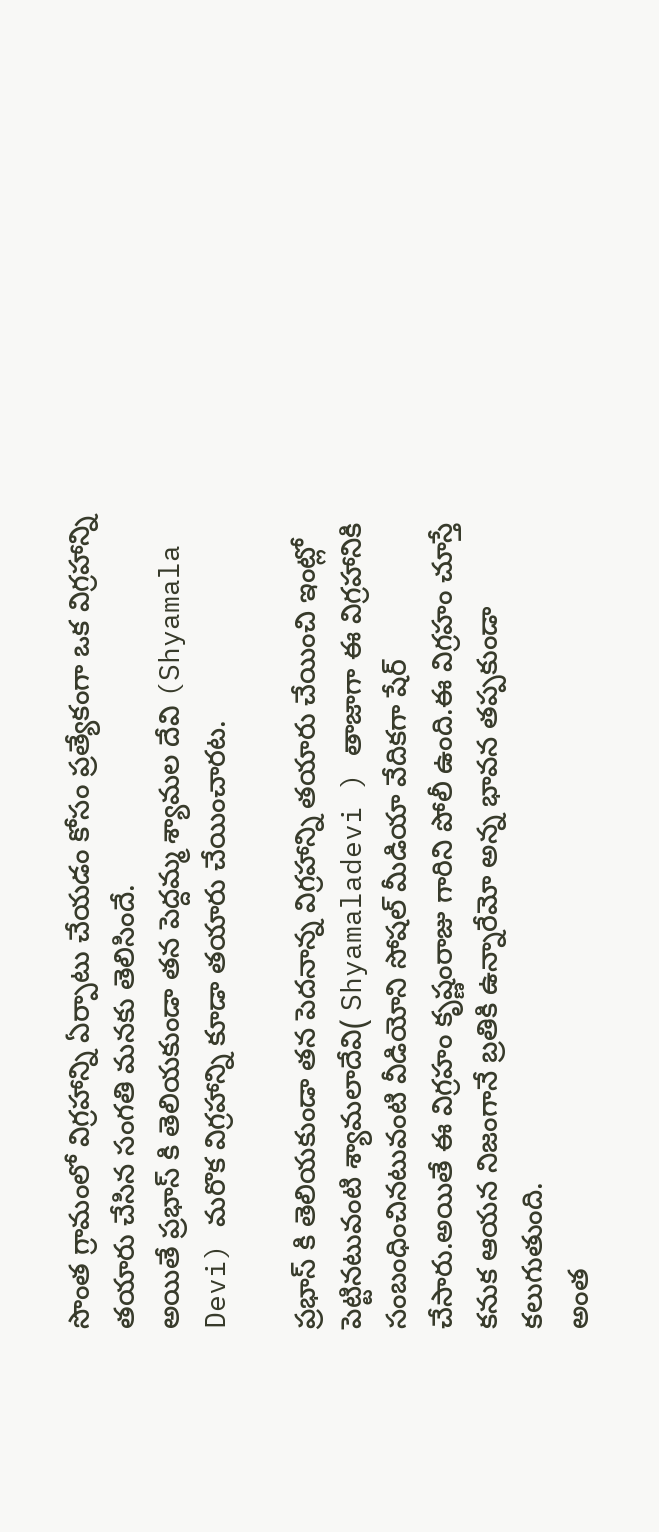సొంత గ్రామంలో విగ్రహాన్ని ఏర్పాటు చేయడం కోసం ప్రత్యేకంగా ఒక విగ్రహాన్ని తయారు చేసిన సంగతి మనకు తెలిసిందే.
అయితే ప్రభాస్ కి తెలియకుండా తన పెద్దమ్మ శ్యామల దేవి (Shyamala Devi) మరొక విగ్రహాన్ని కూడా తయారు చేయించారట.

ప్రభాస్ కి తెలియకుండా తన పెదనాన్న విగ్రహాన్ని తయారు చేయించి ఇంట్లో పెట్టినటువంటి శ్యామలాదేవి( Shyamaladevi ) తాజాగా ఈ విగ్రహానికి సంబంధించినటువంటి వీడియోని సోషల్ మీడియా వేదికగా షేర్ చేసారు.అయితే ఈ విగ్రహం కృష్ణంరాజు గారిని పోలీ ఉంది.ఈ విగ్రహం చూస్తే కనుక ఆయన నిజంగానే బ్రతికి ఉన్నారేమో అన్న భావన తప్పకుండా కలుగుతుంది.
అంత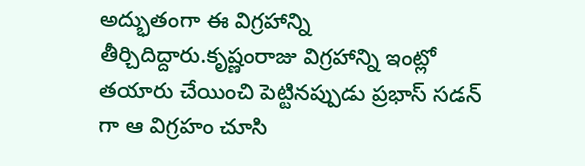అద్భుతంగా ఈ విగ్రహాన్ని తీర్చిదిద్దారు.కృష్ణంరాజు విగ్రహాన్ని ఇంట్లో తయారు చేయించి పెట్టినప్పుడు ప్రభాస్ సడన్ గా ఆ విగ్రహం చూసి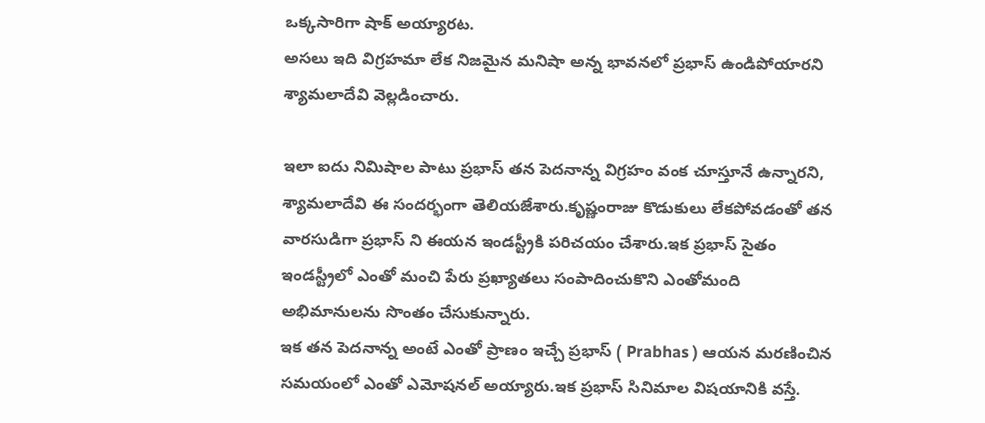ఒక్కసారిగా షాక్ అయ్యారట.
అసలు ఇది విగ్రహమా లేక నిజమైన మనిషా అన్న భావనలో ప్రభాస్ ఉండిపోయారని శ్యామలాదేవి వెల్లడించారు.

ఇలా ఐదు నిమిషాల పాటు ప్రభాస్ తన పెదనాన్న విగ్రహం వంక చూస్తూనే ఉన్నారని, శ్యామలాదేవి ఈ సందర్భంగా తెలియజేశారు.కృష్ణంరాజు కొడుకులు లేకపోవడంతో తన వారసుడిగా ప్రభాస్ ని ఈయన ఇండస్ట్రీకి పరిచయం చేశారు.ఇక ప్రభాస్ సైతం ఇండస్ట్రీలో ఎంతో మంచి పేరు ప్రఖ్యాతలు సంపాదించుకొని ఎంతోమంది అభిమానులను సొంతం చేసుకున్నారు.
ఇక తన పెదనాన్న అంటే ఎంతో ప్రాణం ఇచ్చే ప్రభాస్ ( Prabhas ) ఆయన మరణించిన సమయంలో ఎంతో ఎమోషనల్ అయ్యారు.ఇక ప్రభాస్ సినిమాల విషయానికి వస్తే.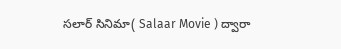సలార్ సినిమా( Salaar Movie ) ద్వారా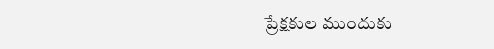ప్రేక్షకుల ముందుకు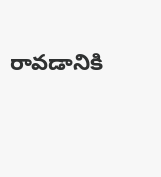రావడానికి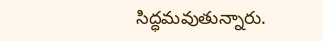సిద్ధమవుతున్నారు.